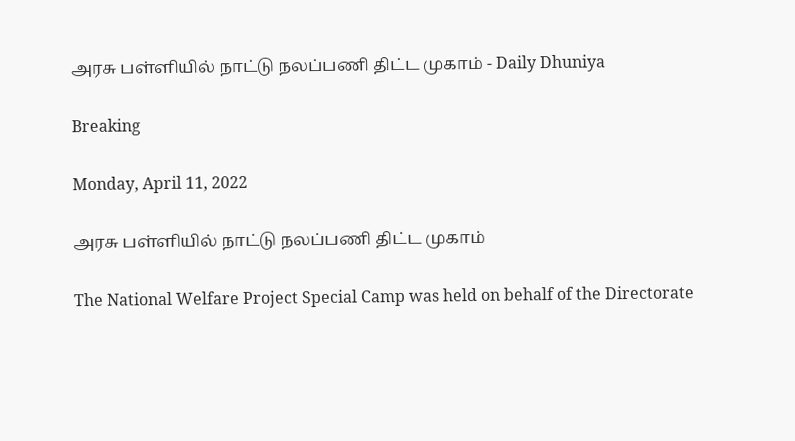அரசு பள்ளியில் நாட்டு நலப்பணி திட்ட முகாம் - Daily Dhuniya

Breaking

Monday, April 11, 2022

அரசு பள்ளியில் நாட்டு நலப்பணி திட்ட முகாம்

The National Welfare Project Special Camp was held on behalf of the Directorate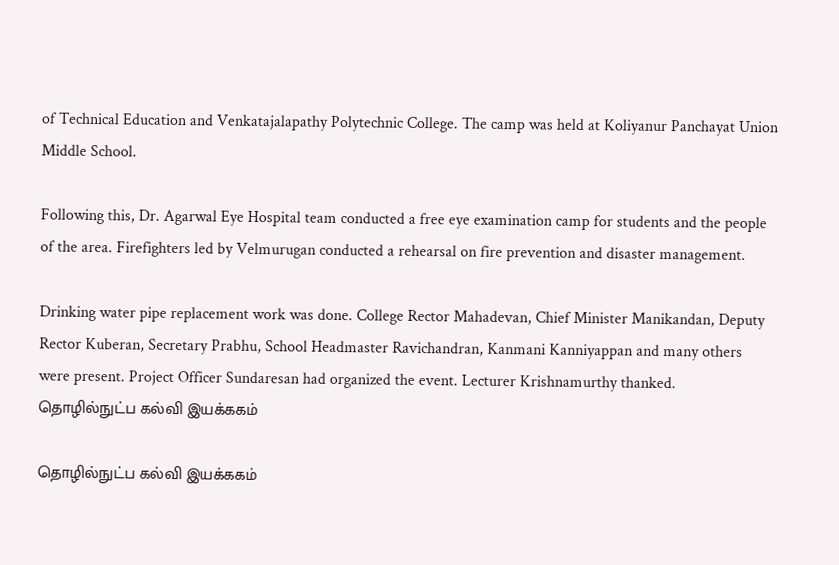of Technical Education and Venkatajalapathy Polytechnic College. The camp was held at Koliyanur Panchayat Union Middle School.

Following this, Dr. Agarwal Eye Hospital team conducted a free eye examination camp for students and the people of the area. Firefighters led by Velmurugan conducted a rehearsal on fire prevention and disaster management.

Drinking water pipe replacement work was done. College Rector Mahadevan, Chief Minister Manikandan, Deputy Rector Kuberan, Secretary Prabhu, School Headmaster Ravichandran, Kanmani Kanniyappan and many others were present. Project Officer Sundaresan had organized the event. Lecturer Krishnamurthy thanked. தொழில்நுட்ப கல்வி இயக்ககம்

தொழில்நுட்ப கல்வி இயக்ககம்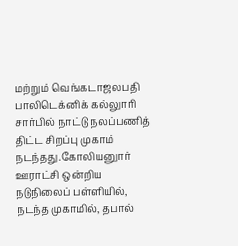மற்றும் வெங்கடாஜலபதி பாலிடெக்னிக் கல்லுாரி சார்பில் நாட்டு நலப்பணித் திட்ட சிறப்பு முகாம் நடந்தது.கோலியனுார் ஊராட்சி ஒன்றிய நடுநிலைப் பள்ளியில், நடந்த முகாமில், தபால்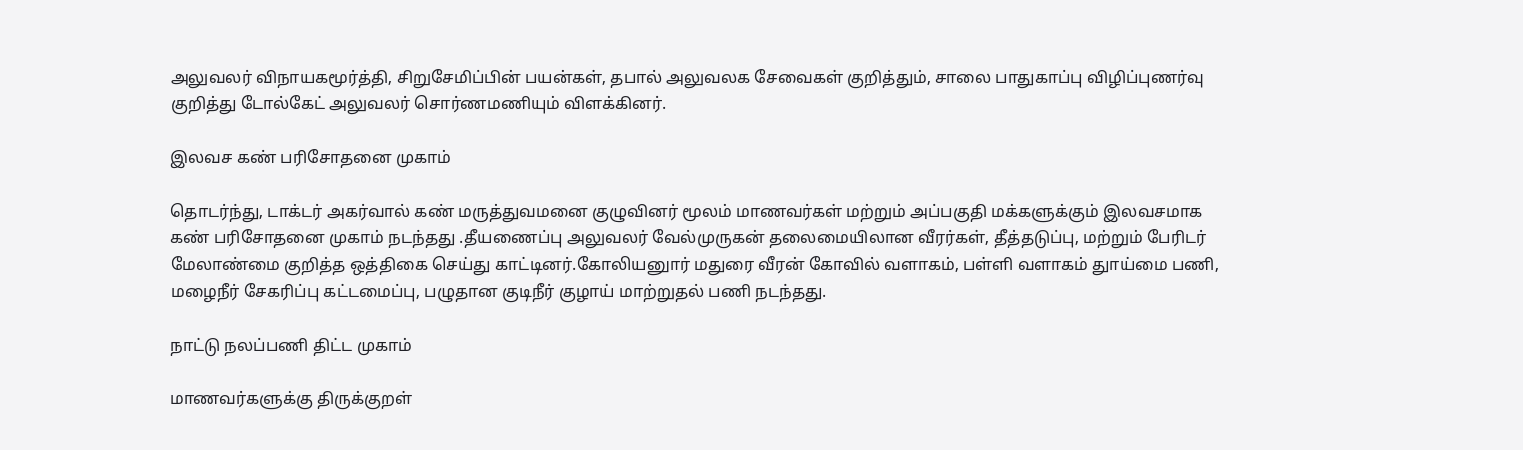அலுவலர் விநாயகமூர்த்தி, சிறுசேமிப்பின் பயன்கள், தபால் அலுவலக சேவைகள் குறித்தும், சாலை பாதுகாப்பு விழிப்புணர்வு குறித்து டோல்கேட் அலுவலர் சொர்ணமணியும் விளக்கினர்.

இலவச கண் பரிசோதனை முகாம்

தொடர்ந்து, டாக்டர் அகர்வால் கண் மருத்துவமனை குழுவினர் மூலம் மாணவர்கள் மற்றும் அப்பகுதி மக்களுக்கும் இலவசமாக கண் பரிசோதனை முகாம் நடந்தது .தீயணைப்பு அலுவலர் வேல்முருகன் தலைமையிலான வீரர்கள், தீத்தடுப்பு, மற்றும் பேரிடர் மேலாண்மை குறித்த ஒத்திகை செய்து காட்டினர்.கோலியனுார் மதுரை வீரன் கோவில் வளாகம், பள்ளி வளாகம் துாய்மை பணி, மழைநீர் சேகரிப்பு கட்டமைப்பு, பழுதான குடிநீர் குழாய் மாற்றுதல் பணி நடந்தது.

நாட்டு நலப்பணி திட்ட முகாம்

மாணவர்களுக்கு திருக்குறள்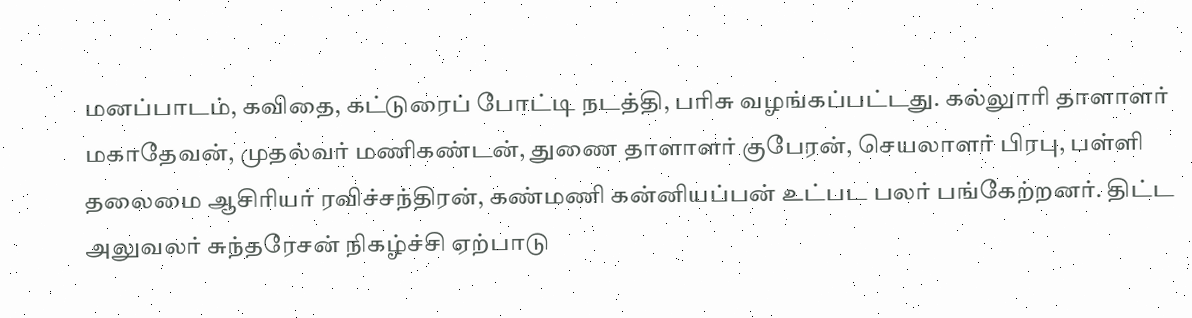மனப்பாடம், கவிதை, கட்டுரைப் போட்டி நடத்தி, பரிசு வழங்கப்பட்டது. கல்லுாரி தாளாளர் மகாதேவன், முதல்வர் மணிகண்டன், துணை தாளாளர் குபேரன், செயலாளர் பிரபு, பள்ளி தலைமை ஆசிரியர் ரவிச்சந்திரன், கண்மணி கன்னியப்பன் உட்பட பலர் பங்கேற்றனர். திட்ட அலுவலர் சுந்தரேசன் நிகழ்ச்சி ஏற்பாடு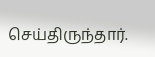செய்திருந்தார்.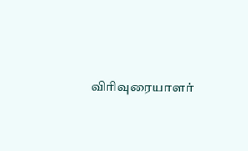விரிவுரையாளர்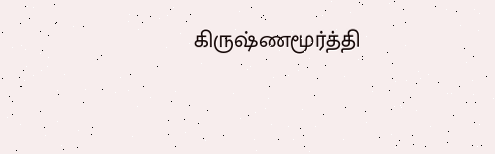கிருஷ்ணமூர்த்தி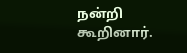நன்றி கூறினார்.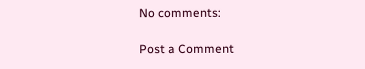No comments:

Post a Comment